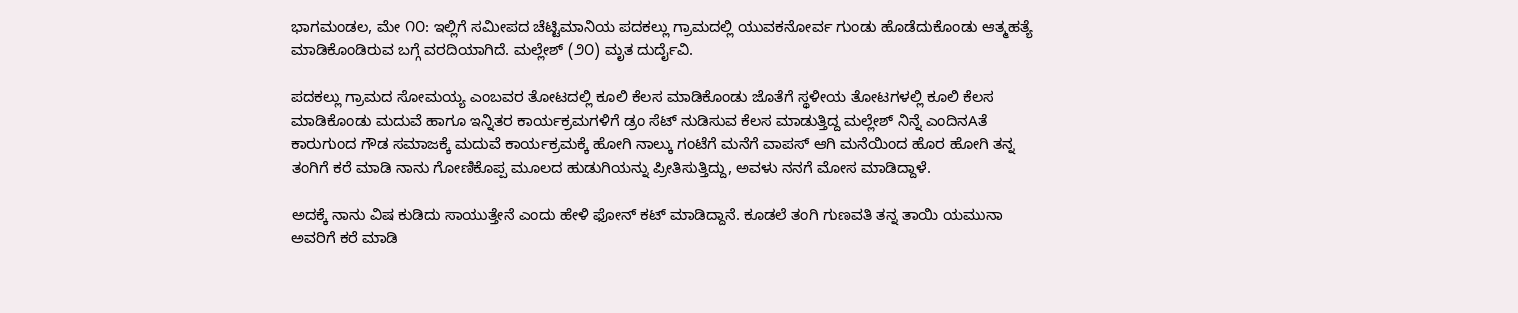ಭಾಗಮಂಡಲ, ಮೇ ೧೦: ಇಲ್ಲಿಗೆ ಸಮೀಪದ ಚೆಟ್ಟಿಮಾನಿಯ ಪದಕಲ್ಲು ಗ್ರಾಮದಲ್ಲಿ ಯುವಕನೋರ್ವ ಗುಂಡು ಹೊಡೆದುಕೊಂಡು ಆತ್ಮಹತ್ಯೆ ಮಾಡಿಕೊಂಡಿರುವ ಬಗ್ಗೆ ವರದಿಯಾಗಿದೆ. ಮಲ್ಲೇಶ್ (೨೦) ಮೃತ ದುರ್ದೈವಿ.

ಪದಕಲ್ಲು ಗ್ರಾಮದ ಸೋಮಯ್ಯ ಎಂಬವರ ತೋಟದಲ್ಲಿ ಕೂಲಿ ಕೆಲಸ ಮಾಡಿಕೊಂಡು ಜೊತೆಗೆ ಸ್ಥಳೀಯ ತೋಟಗಳಲ್ಲಿ ಕೂಲಿ ಕೆಲಸ ಮಾಡಿಕೊಂಡು ಮದುವೆ ಹಾಗೂ ಇನ್ನಿತರ ಕಾರ್ಯಕ್ರಮಗಳಿಗೆ ಡ್ರಂ ಸೆಟ್ ನುಡಿಸುವ ಕೆಲಸ ಮಾಡುತ್ತಿದ್ದ ಮಲ್ಲೇಶ್ ನಿನ್ನೆ ಎಂದಿನAತೆ ಕಾರುಗುಂದ ಗೌಡ ಸಮಾಜಕ್ಕೆ ಮದುವೆ ಕಾರ್ಯಕ್ರಮಕ್ಕೆ ಹೋಗಿ ನಾಲ್ಕು ಗಂಟೆಗೆ ಮನೆಗೆ ವಾಪಸ್ ಆಗಿ ಮನೆಯಿಂದ ಹೊರ ಹೋಗಿ ತನ್ನ ತಂಗಿಗೆ ಕರೆ ಮಾಡಿ ನಾನು ಗೋಣಿಕೊಪ್ಪ ಮೂಲದ ಹುಡುಗಿಯನ್ನು ಪ್ರೀತಿಸುತ್ತಿದ್ದು, ಅವಳು ನನಗೆ ಮೋಸ ಮಾಡಿದ್ದಾಳೆ.

ಅದಕ್ಕೆ ನಾನು ವಿಷ ಕುಡಿದು ಸಾಯುತ್ತೇನೆ ಎಂದು ಹೇಳಿ ಫೋನ್ ಕಟ್ ಮಾಡಿದ್ದಾನೆ. ಕೂಡಲೆ ತಂಗಿ ಗುಣವತಿ ತನ್ನ ತಾಯಿ ಯಮುನಾ ಅವರಿಗೆ ಕರೆ ಮಾಡಿ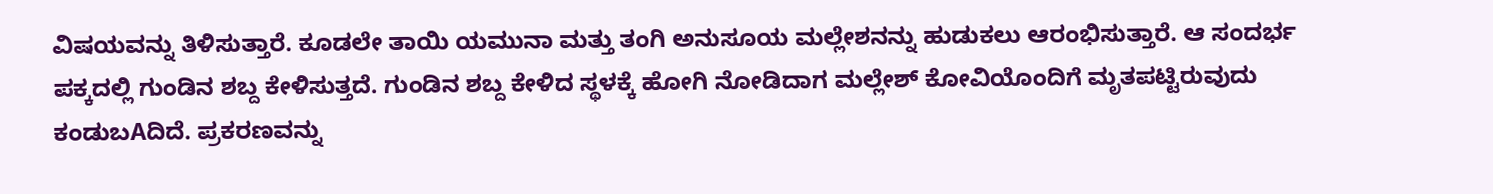ವಿಷಯವನ್ನು ತಿಳಿಸುತ್ತಾರೆ. ಕೂಡಲೇ ತಾಯಿ ಯಮುನಾ ಮತ್ತು ತಂಗಿ ಅನುಸೂಯ ಮಲ್ಲೇಶನನ್ನು ಹುಡುಕಲು ಆರಂಭಿಸುತ್ತಾರೆ. ಆ ಸಂದರ್ಭ ಪಕ್ಕದಲ್ಲಿ ಗುಂಡಿನ ಶಬ್ದ ಕೇಳಿಸುತ್ತದೆ. ಗುಂಡಿನ ಶಬ್ದ ಕೇಳಿದ ಸ್ಥಳಕ್ಕೆ ಹೋಗಿ ನೋಡಿದಾಗ ಮಲ್ಲೇಶ್ ಕೋವಿಯೊಂದಿಗೆ ಮೃತಪಟ್ಟಿರುವುದು ಕಂಡುಬAದಿದೆ. ಪ್ರಕರಣವನ್ನು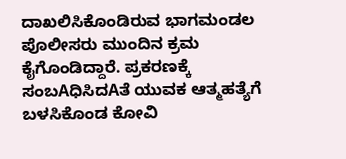ದಾಖಲಿಸಿಕೊಂಡಿರುವ ಭಾಗಮಂಡಲ ಪೊಲೀಸರು ಮುಂದಿನ ಕ್ರಮ ಕೈಗೊಂಡಿದ್ದಾರೆ. ಪ್ರಕರಣಕ್ಕೆ ಸಂಬAಧಿಸಿದAತೆ ಯುವಕ ಆತ್ಮಹತ್ಯೆಗೆ ಬಳಸಿಕೊಂಡ ಕೋವಿ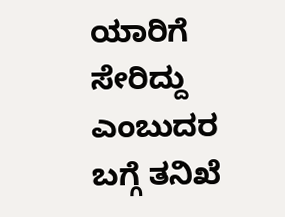ಯಾರಿಗೆ ಸೇರಿದ್ದು ಎಂಬುದರ ಬಗ್ಗೆ ತನಿಖೆ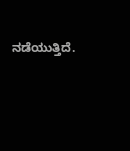ನಡೆಯುತ್ತಿದೆ.